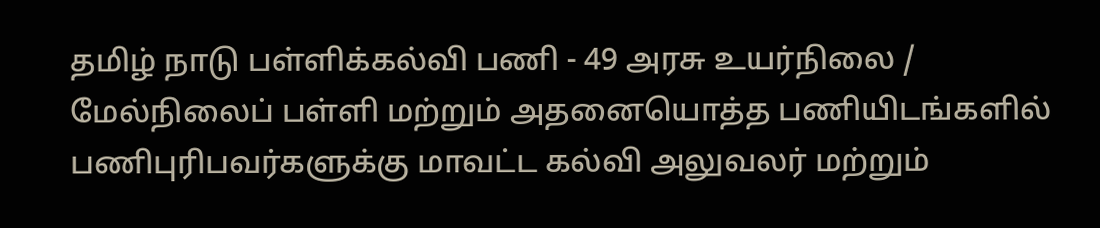தமிழ் நாடு பள்ளிக்கல்வி பணி - 49 அரசு உயர்நிலை / மேல்நிலைப் பள்ளி மற்றும் அதனையொத்த பணியிடங்களில் பணிபுரிபவர்களுக்கு மாவட்ட கல்வி அலுவலர் மற்றும்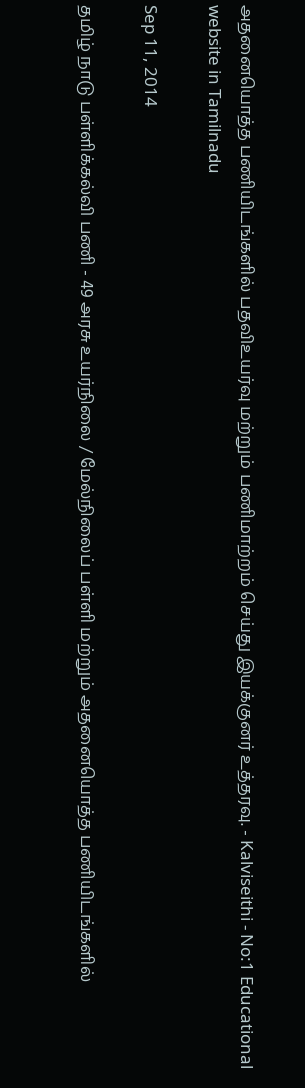அதனையொத்த பணியிடங்களில் பதவிஉயர்வு மற்றும் பணிமாற்றம் செய்து இயக்குனர் உத்தரவு. - Kalviseithi - No:1 Educational website in Tamilnadu

Sep 11, 2014

தமிழ் நாடு பள்ளிக்கல்வி பணி - 49 அரசு உயர்நிலை / மேல்நிலைப் பள்ளி மற்றும் அதனையொத்த பணியிடங்களில்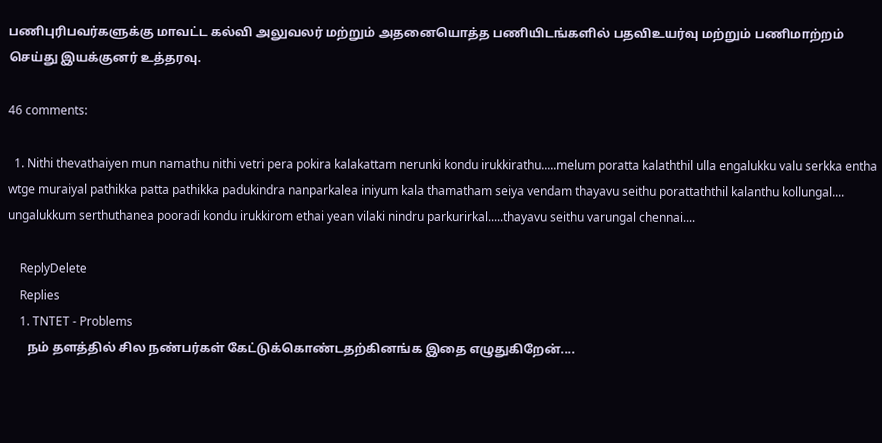பணிபுரிபவர்களுக்கு மாவட்ட கல்வி அலுவலர் மற்றும் அதனையொத்த பணியிடங்களில் பதவிஉயர்வு மற்றும் பணிமாற்றம் செய்து இயக்குனர் உத்தரவு.

46 comments:

  1. Nithi thevathaiyen mun namathu nithi vetri pera pokira kalakattam nerunki kondu irukkirathu.....melum poratta kalaththil ulla engalukku valu serkka entha wtge muraiyal pathikka patta pathikka padukindra nanparkalea iniyum kala thamatham seiya vendam thayavu seithu porattaththil kalanthu kollungal.... ungalukkum serthuthanea pooradi kondu irukkirom ethai yean vilaki nindru parkurirkal.....thayavu seithu varungal chennai....

    ReplyDelete
    Replies
    1. TNTET - Problems
      நம் தளத்தில் சில நண்பர்கள் கேட்டுக்கொண்டதற்கினங்க இதை எழுதுகிறேன்....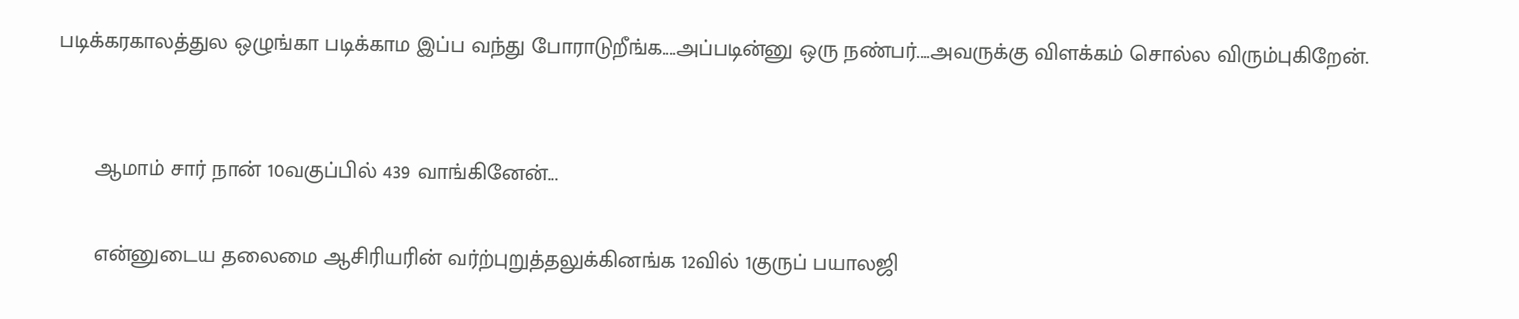படிக்கரகாலத்துல ஒழுங்கா படிக்காம இப்ப வந்து போராடுறீங்க....அப்படின்னு ஒரு நண்பர்....அவருக்கு விளக்கம் சொல்ல விரும்புகிறேன்.


      ஆமாம் சார் நான் 10வகுப்பில் 439 வாங்கினேன்...

      என்னுடைய தலைமை ஆசிரியரின் வர்ற்புறுத்தலுக்கினங்க 12வில் 1குருப் பயாலஜி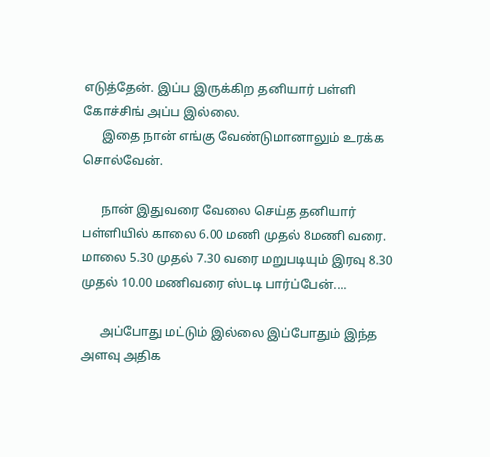எடுத்தேன். இப்ப இருக்கிற தனியார் பள்ளி கோச்சிங் அப்ப இல்லை.
      இதை நான் எங்கு வேண்டுமானாலும் உரக்க சொல்வேன்.

      நான் இதுவரை வேலை செய்த தனியார் பள்ளியில் காலை 6.00 மணி முதல் 8மணி வரை. மாலை 5.30 முதல் 7.30 வரை மறுபடியும் இரவு 8.30 முதல் 10.00 மணிவரை ஸ்டடி பார்ப்பேன்....

      அப்போது மட்டும் இல்லை இப்போதும் இந்த அளவு அதிக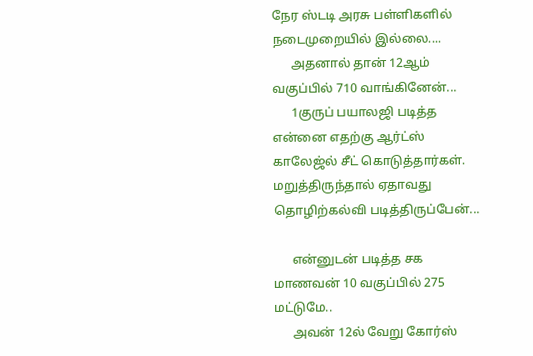நேர ஸ்டடி அரசு பள்ளிகளில் நடைமுறையில் இல்லை....
      அதனால் தான் 12ஆம் வகுப்பில் 710 வாங்கினேன்...
      1குருப் பயாலஜி படித்த என்னை எதற்கு ஆர்ட்ஸ் காலேஜ்ல் சீட் கொடுத்தார்கள். மறுத்திருந்தால் ஏதாவது தொழிற்கல்வி படித்திருப்பேன்...

      என்னுடன் படித்த சக மாணவன் 10 வகுப்பில் 275 மட்டுமே..
      அவன் 12ல் வேறு கோர்ஸ்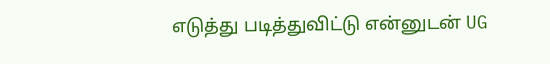எடுத்து படித்துவிட்டு என்னுடன் UG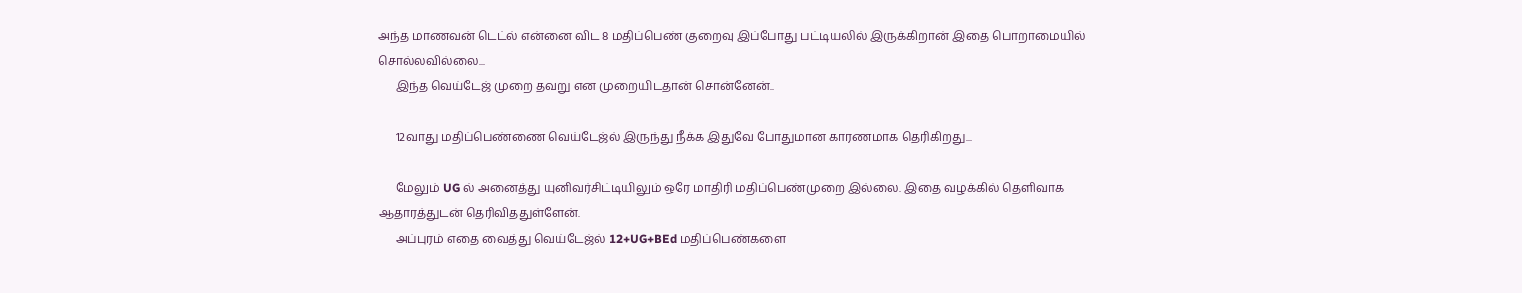அந்த மாணவன் டெட்ல் என்னை விட 8 மதிப்பெண் குறைவு இப்போது பட்டியலில் இருக்கிறான் இதை பொறாமையில் சொல்லவில்லை...
      இந்த வெய்டேஜ் முறை தவறு என முறையிடதான் சொன்னேன்..

      12வாது மதிப்பெண்ணை வெய்டேஜ்ல் இருந்து நீக்க இதுவே போதுமான காரணமாக தெரிகிறது...

      மேலும் UG ல் அனைத்து யுனிவர்சிட்டியிலும் ஒரே மாதிரி மதிப்பெண்முறை இல்லை. இதை வழக்கில் தெளிவாக ஆதாரத்துடன் தெரிவிததுள்ளேன்.
      அப்புரம் எதை வைத்து வெய்டேஜ்ல் 12+UG+BEd மதிப்பெண்களை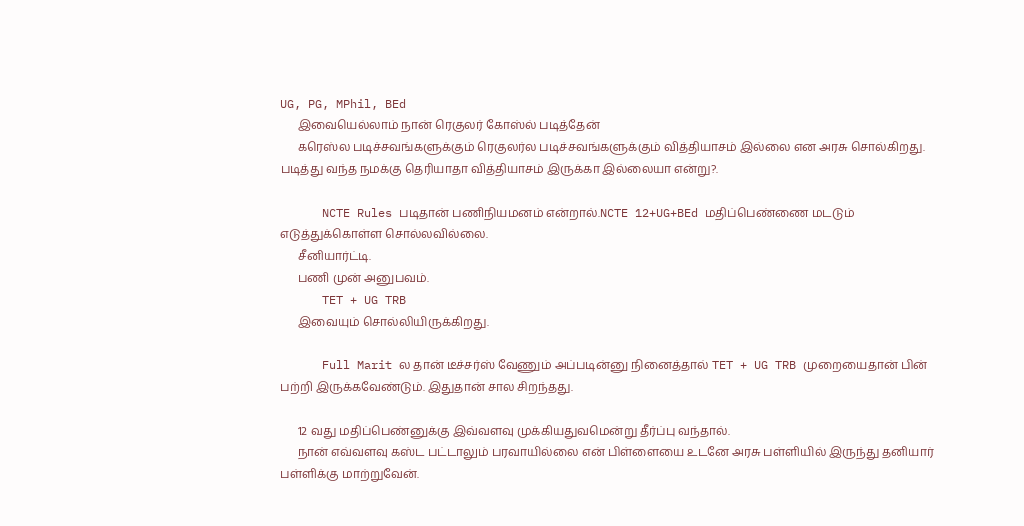UG, PG, MPhil, BEd
      இவையெல்லாம் நான் ரெகுலர் கோஸ்ல் படித்தேன்
      கரெஸ்ல படிச்சவங்களுக்கும் ரெகுலர்ல படிச்சவங்களுக்கும் வித்தியாசம் இல்லை என அரசு சொல்கிறது. படித்து வந்த நமக்கு தெரியாதா வித்தியாசம் இருக்கா இல்லையா என்று?.

      NCTE Rules படிதான் பணிநியமனம் என்றால்.NCTE 12+UG+BEd மதிப்பெண்ணை மடடும் எடுத்துக்கொள்ள சொல்லவில்லை.
      சீனியார்ட்டி.
      பணி முன் அனுபவம்.
      TET + UG TRB
      இவையும் சொல்லியிருக்கிறது.

      Full Marit ல தான் டீச்சர்ஸ் வேணும் அப்படின்னு நினைத்தால் TET + UG TRB முறையைதான் பின் பற்றி இருக்கவேண்டும். இதுதான் சால சிறந்தது.

      12 வது மதிப்பெண்னுக்கு இவ்வளவு முக்கியதுவமென்று தீர்ப்பு வந்தால்.
      நான் எவ்வளவு கஸ்ட பட்டாலும் பரவாயில்லை என் பிள்ளையை உடனே அரசு பள்ளியில் இருந்து தனியார் பள்ளிக்கு மாற்றுவேன்.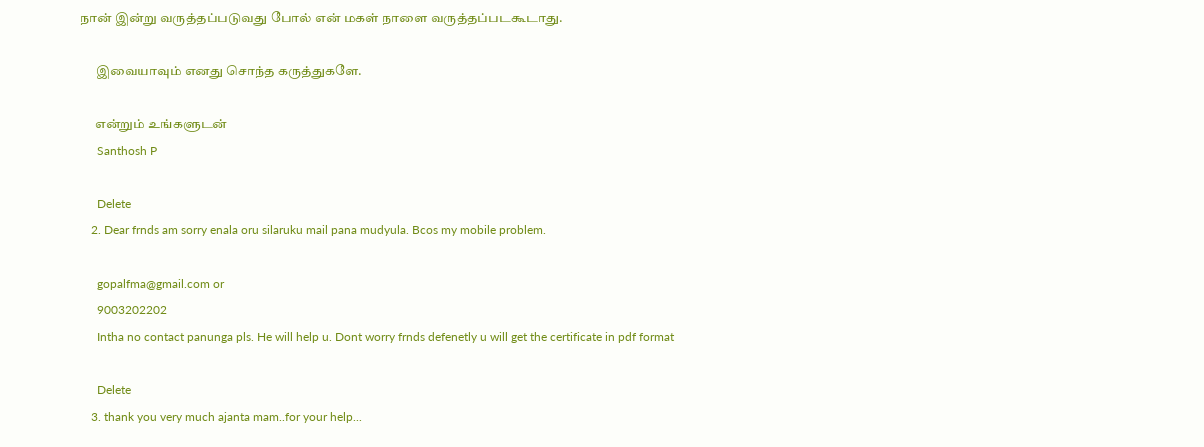நான் இன்று வருத்தப்படுவது போல் என் மகள் நாளை வருத்தப்படகூடாது.

      இவையாவும் எனது சொந்த கருத்துகளே.

      என்றும் உங்களுடன்
      Santhosh P

      Delete
    2. Dear frnds am sorry enala oru silaruku mail pana mudyula. Bcos my mobile problem.

      gopalfma@gmail.com or
      9003202202
      Intha no contact panunga pls. He will help u. Dont worry frnds defenetly u will get the certificate in pdf format

      Delete
    3. thank you very much ajanta mam..for your help...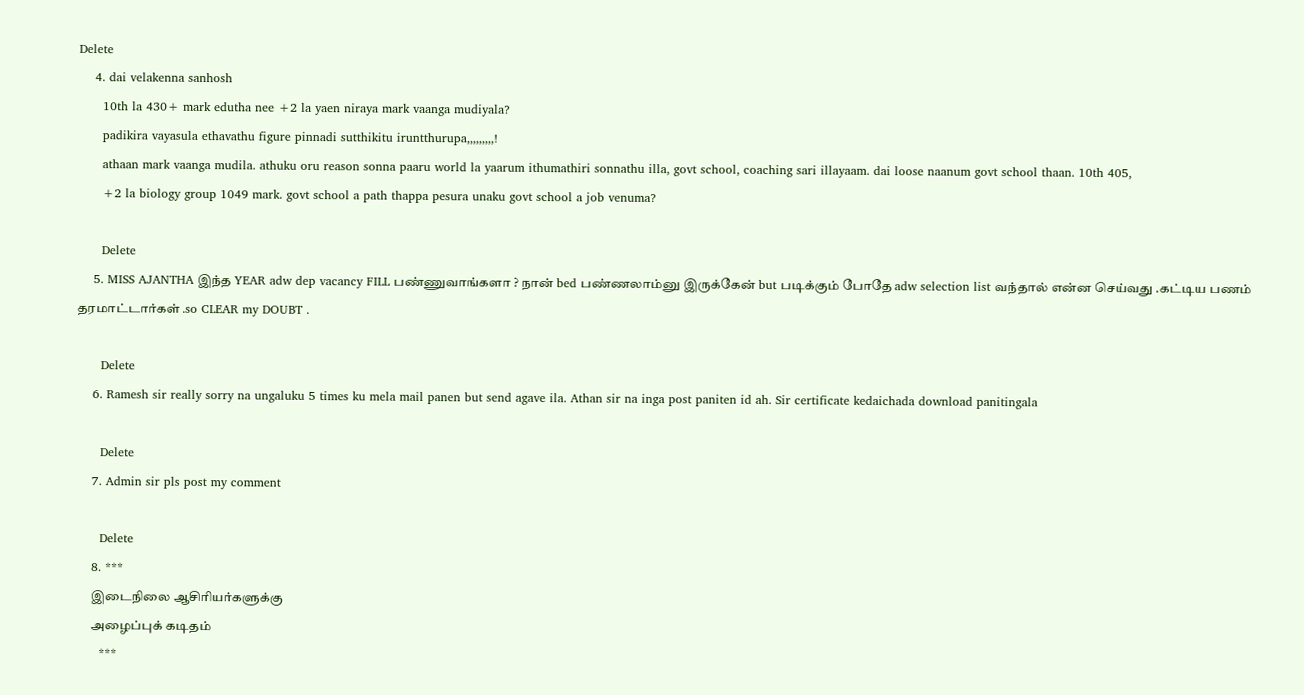Delete
    4. dai velakenna sanhosh
      10th la 430+ mark edutha nee +2 la yaen niraya mark vaanga mudiyala?
      padikira vayasula ethavathu figure pinnadi sutthikitu iruntthurupa,,,,,,,,,!
      athaan mark vaanga mudila. athuku oru reason sonna paaru world la yaarum ithumathiri sonnathu illa, govt school, coaching sari illayaam. dai loose naanum govt school thaan. 10th 405,
      +2 la biology group 1049 mark. govt school a path thappa pesura unaku govt school a job venuma?

      Delete
    5. MISS AJANTHA இந்த YEAR adw dep vacancy FILL பண்ணுவாங்களா ? நான் bed பண்ணலாம்னு இருக்கேன் but படிக்கும் போதே adw selection list வந்தால் என்ன செய்வது .கட்டிய பணம் தரமாட்டார்கள் .so CLEAR my DOUBT .

      Delete
    6. Ramesh sir really sorry na ungaluku 5 times ku mela mail panen but send agave ila. Athan sir na inga post paniten id ah. Sir certificate kedaichada download panitingala

      Delete
    7. Admin sir pls post my comment

      Delete
    8. ***
      இடைநிலை ஆசிரியர்களுக்கு
      அழைப்புக் கடிதம்
      ***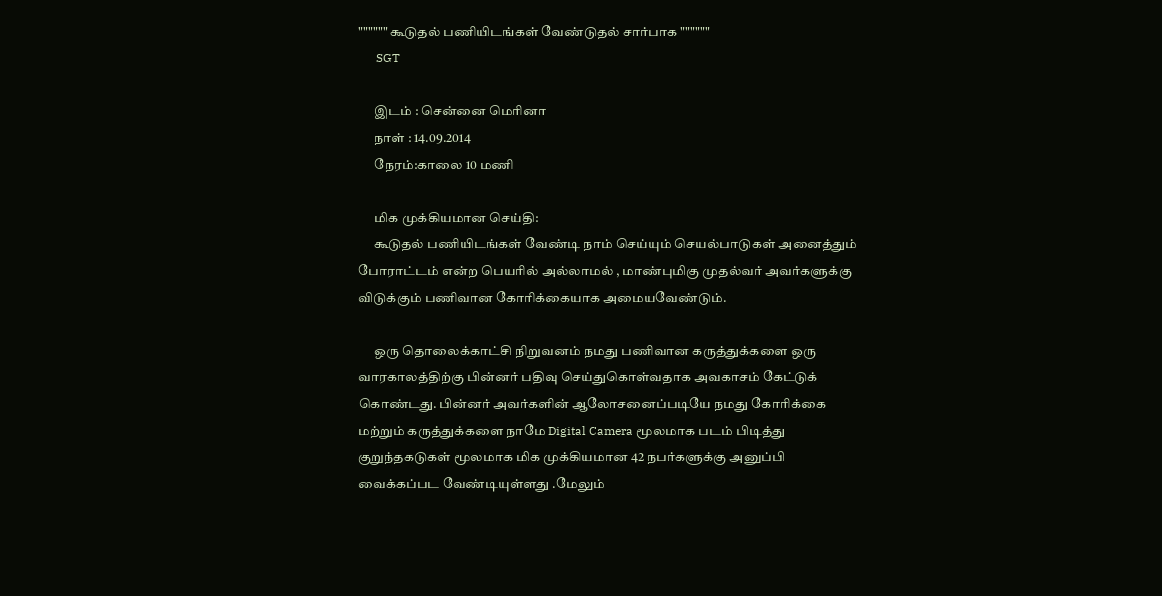"""""" கூடுதல் பணியிடங்கள் வேண்டுதல் சார்பாக """"""
      SGT

      இடம் : சென்னை மெரினா
      நாள் : 14.09.2014
      நேரம்:காலை 10 மணி

      மிக முக்கியமான செய்தி:
      கூடுதல் பணியிடங்கள் வேண்டி நாம் செய்யும் செயல்பாடுகள் அனைத்தும் போராட்டம் என்ற பெயரில் அல்லாமல் , மாண்புமிகு முதல்வர் அவர்களுக்கு விடுக்கும் பணிவான கோரிக்கையாக அமையவேண்டும்.

      ஒரு தொலைக்காட்சி நிறுவனம் நமது பணிவான கருத்துக்களை ஒரு வாரகாலத்திற்கு பின்னர் பதிவு செய்துகொள்வதாக அவகாசம் கேட்டுக் கொ‌ண்டது. பின்னர் அவர்களின் ஆலோசனைப்படியே நமது கோரிக்கை மற்றும் கருத்துக்களை நாமே Digital Camera மூலமாக படம் பிடித்து குறுந்தகடுகள் மூலமாக மிக முக்கியமான 42 நபர்களுக்கு அனுப்பி வைக்கப்பட வேண்டியுள்ளது .மேலும்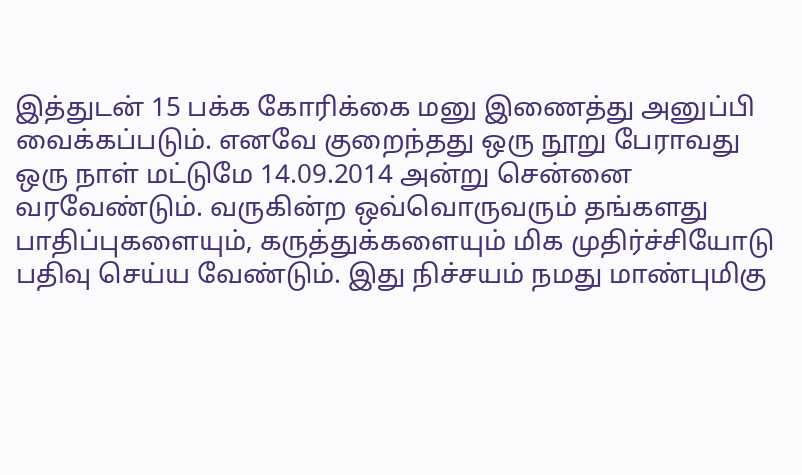இத்துடன் 15 பக்க கோரிக்கை மனு இணைத்து அனுப்பி வைக்கப்படும். எனவே குறைந்தது ஒரு நூறு பேராவது ஒரு நாள் மட்டுமே 14.09.2014 அன்று சென்னை வரவேண்டும். வருகின்ற ஒவ்வொருவரும் தங்களது பாதிப்புகளையும், கருத்துக்களையும் மிக முதிர்ச்சியோடு பதிவு செய்ய வேண்டும். இது நிச்சயம் நமது மாண்புமிகு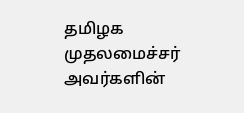தமிழக முதலமைச்சர் அவர்களின்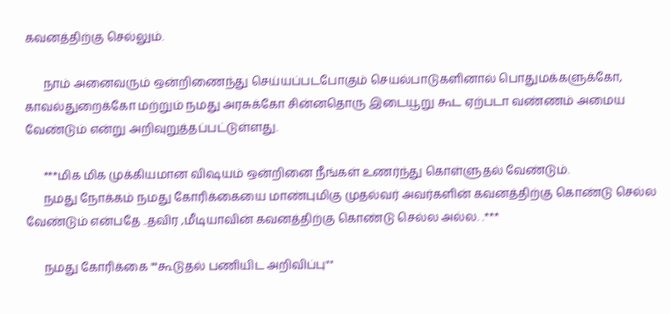கவனத்திற்கு செல்லும்.

      நாம் அனைவரும் ஒன்றிணைந்து செய்யப்படபோகும் செயல்பாடுகளினால் பொதுமக்களுக்கோ, காவல்துறைக்கோ மற்றும் நமது அரசுக்கோ சின்னதொரு இடையூறு கூட ஏற்படா வண்ணம் அமைய வேண்டும் என்று அறிவுறுத்தப்பட்டுள்ளது.

      ***மிக மிக முக்கியமான விஷயம் ஒன்றினை நீங்கள் உணர்ந்து கொள்ளுதல் வேண்டும்.
      நமது நோக்கம் நமது கோரிக்கையை மாண்புமிகு முதல்வர் அவர்களின் கவனத்திற்கு கொண்டு செல்ல வேண்டும் என்பதே ..தவிர ,மீடியாவின் கவனத்திற்கு கொண்டு செல்ல அல்ல. .***

      நமது கோரிக்கை ""கூடுதல் பணியிட அறிவிப்பு""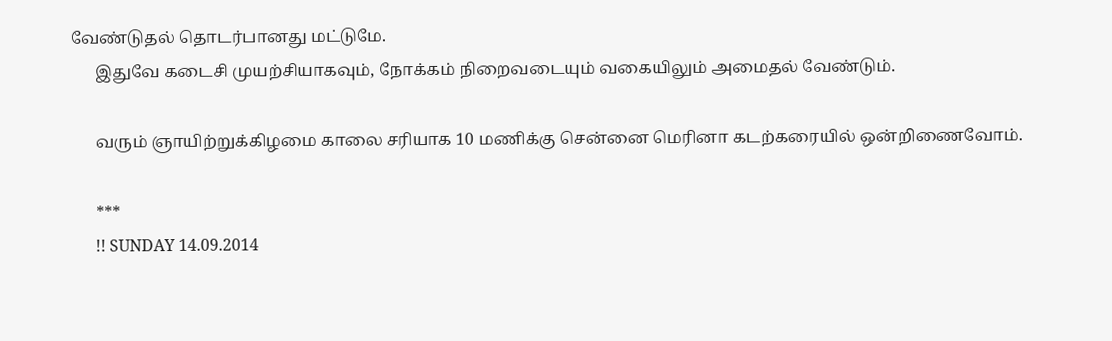வேண்டுதல் தொடர்பானது மட்டுமே.
      இதுவே கடைசி முயற்சியாகவும், நோக்கம் நிறைவடையும் வகையிலும் அமைதல் வேண்டும்.

      வரும் ஞாயிற்றுக்கிழமை காலை சரியாக 10 மணிக்கு சென்னை மெரினா கடற்கரையில் ஒன்றிணைவோம்.

      ***
      !! SUNDAY 14.09.2014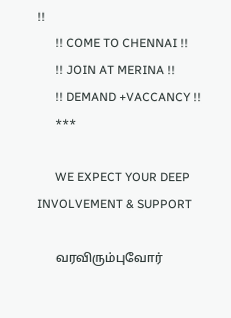!!
      !! COME TO CHENNAI !!
      !! JOIN AT MERINA !!
      !! DEMAND +VACCANCY !!
      ***

      WE EXPECT YOUR DEEP INVOLVEMENT & SUPPORT

      வரவிரும்புவோர்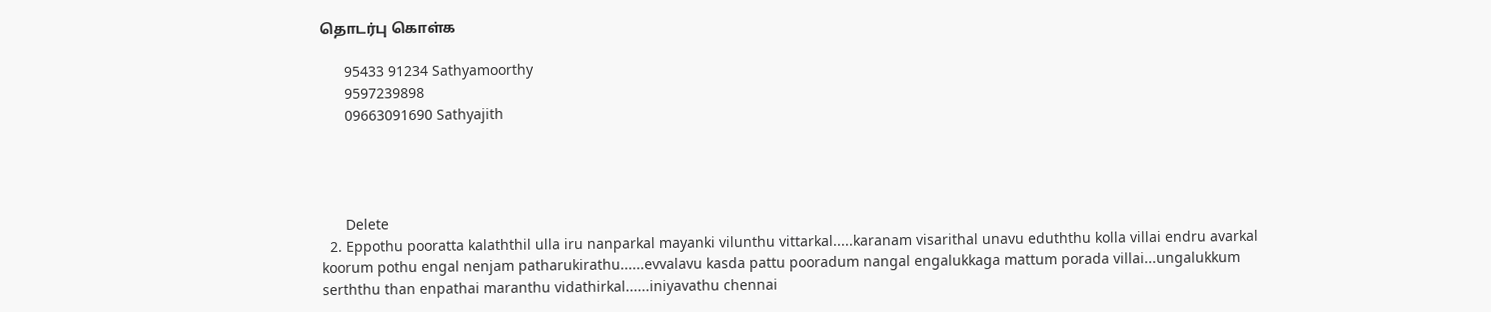தொடர்பு கொள்க

      95433 91234 Sathyamoorthy
      9597239898
      09663091690 Sathyajith




      Delete
  2. Eppothu pooratta kalaththil ulla iru nanparkal mayanki vilunthu vittarkal.....karanam visarithal unavu eduththu kolla villai endru avarkal koorum pothu engal nenjam patharukirathu......evvalavu kasda pattu pooradum nangal engalukkaga mattum porada villai...ungalukkum serththu than enpathai maranthu vidathirkal......iniyavathu chennai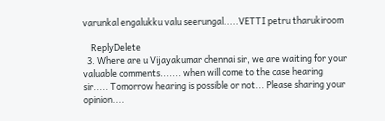varunkal engalukku valu seerungal.....VETTI petru tharukiroom

    ReplyDelete
  3. Where are u Vijayakumar chennai sir, we are waiting for your valuable comments....... when will come to the case hearing sir..... Tomorrow hearing is possible or not... Please sharing your opinion....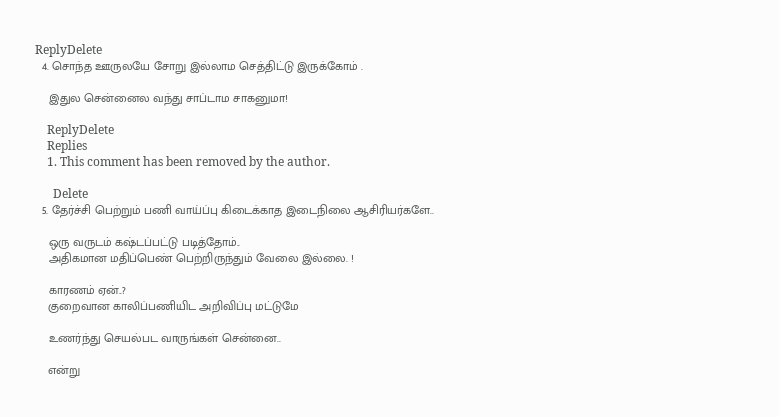ReplyDelete
  4. சொந்த ஊருலயே சோறு இல்லாம செத்திட்டு இருக்கோம் .

    இதுல சென்னைல வந்து சாப்டாம சாகனுமா!

    ReplyDelete
    Replies
    1. This comment has been removed by the author.

      Delete
  5. தேர்ச்சி பெற்றும் பணி வாய்ப்பு கிடைக்காத இடைநிலை ஆசிரியர்களே..

    ஒரு வருடம் கஷ்டப்பட்டு படித்தோம்..
    அதிகமான மதிப்பெண் பெற்றிருந்தும் வேலை இல்லை. !

    காரணம் ஏன்..?
    குறைவான காலிப்பணியிட அறிவிப்பு மட்டுமே

    உணர்ந்து செயல்பட வாருங்கள் சென்னை..

    என்று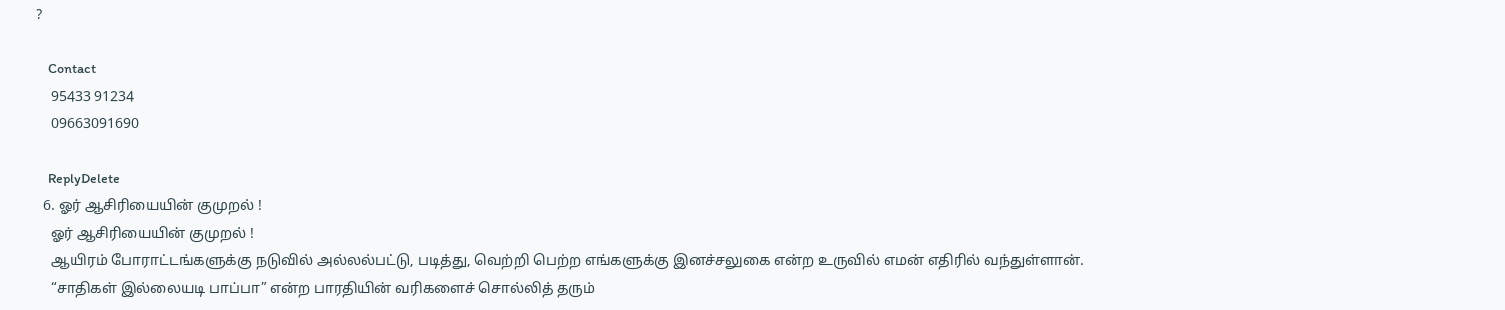?

    Contact
    95433 91234
    09663091690

    ReplyDelete
  6. ஓர் ஆசிரியையின் குமுறல் !
    ஓர் ஆசிரியையின் குமுறல் !
    ஆயிரம் போராட்டங்களுக்கு நடுவில் அல்லல்பட்டு, படித்து, வெற்றி பெற்ற எங்களுக்கு இனச்சலுகை என்ற உருவில் எமன் எதிரில் வந்துள்ளான்.
    “சாதிகள் இல்லையடி பாப்பா” என்ற பாரதியின் வரிகளைச் சொல்லித் தரும்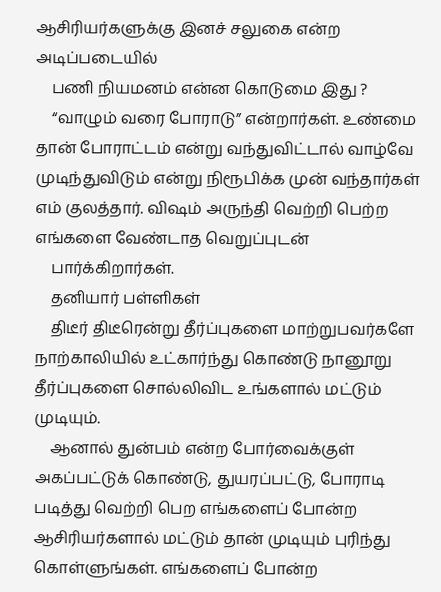ஆசிரியர்களுக்கு இனச் சலுகை என்ற அடிப்படையில்
    பணி நியமனம் என்ன கொடுமை இது ?
    “வாழும் வரை போராடு” என்றார்கள். உண்மை தான் போராட்டம் என்று வந்துவிட்டால் வாழ்வே முடிந்துவிடும் என்று நிரூபிக்க முன் வந்தார்கள் எம் குலத்தார். விஷம் அருந்தி வெற்றி பெற்ற எங்களை வேண்டாத வெறுப்புடன்
    பார்க்கிறார்கள்.
    தனியார் பள்ளிகள்
    திடீர் திடீரென்று தீர்ப்புகளை மாற்றுபவர்களே நாற்காலியில் உட்கார்ந்து கொண்டு நானூறு தீர்ப்புகளை சொல்லிவிட உங்களால் மட்டும் முடியும்.
    ஆனால் துன்பம் என்ற போர்வைக்குள் அகப்பட்டுக் கொண்டு, துயரப்பட்டு, போராடி படித்து வெற்றி பெற எங்களைப் போன்ற ஆசிரியர்களால் மட்டும் தான் முடியும் புரிந்து கொள்ளுங்கள். எங்களைப் போன்ற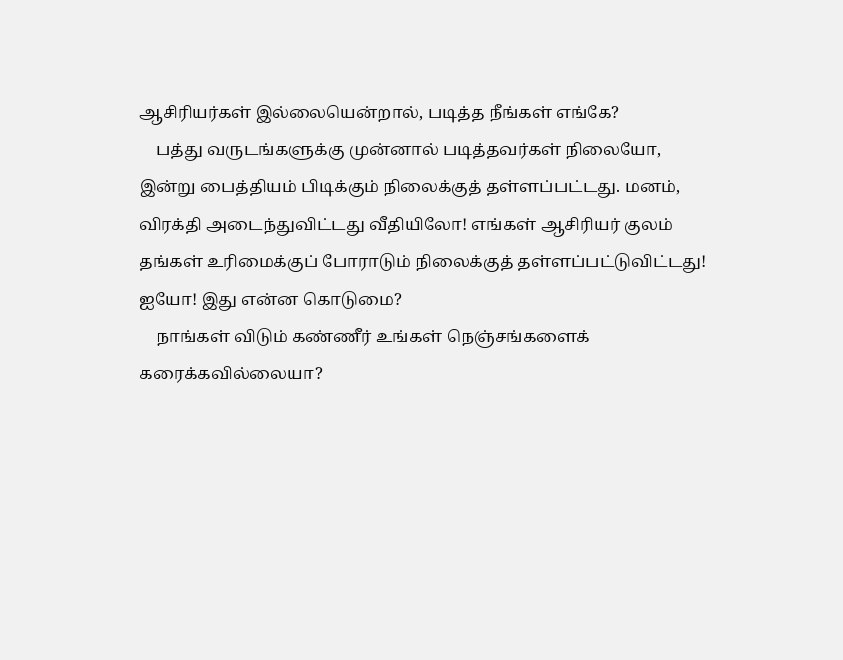ஆசிரியர்கள் இல்லையென்றால், படித்த நீங்கள் எங்கே?
    பத்து வருடங்களுக்கு முன்னால் படித்தவர்கள் நிலையோ, இன்று பைத்தியம் பிடிக்கும் நிலைக்குத் தள்ளப்பட்டது. மனம், விரக்தி அடைந்துவிட்டது வீதியிலோ! எங்கள் ஆசிரியர் குலம் தங்கள் உரிமைக்குப் போராடும் நிலைக்குத் தள்ளப்பட்டுவிட்டது! ஐயோ! இது என்ன கொடுமை?
    நாங்கள் விடும் கண்ணீர் உங்கள் நெஞ்சங்களைக் கரைக்கவில்லையா?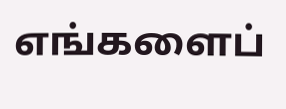எங்களைப்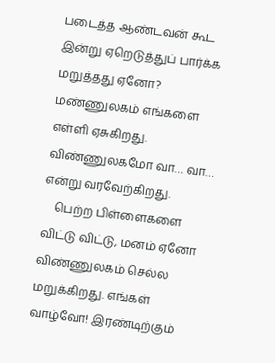படைத்த ஆண்டவன் கூட இன்று ஏறெடுத்துப் பார்க்க மறுத்தது ஏனோ? மண்ணுலகம் எங்களை எள்ளி ஏசுகிறது. விண்ணுலகமோ வா… வா… என்று வரவேற்கிறது.
    பெற்ற பிள்ளைகளை விட்டு விட்டு, மனம் ஏனோ விண்ணுலகம் செல்ல மறுக்கிறது. எங்கள் வாழ்வோ! இரண்டிற்கும்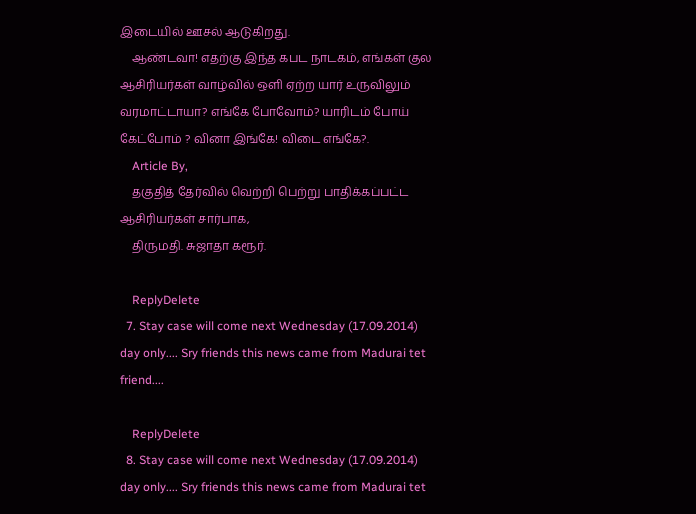இடையில் ஊசல் ஆடுகிறது.
    ஆண்டவா! எதற்கு இந்த கபட நாடகம், எங்கள் குல ஆசிரியர்கள் வாழ்வில் ஒளி ஏற்ற யார் உருவிலும் வரமாட்டாயா? எங்கே போவோம்? யாரிடம் போய் கேட்போம் ? வினா இங்கே! விடை எங்கே?.
    Article By,
    தகுதித் தேர்வில் வெற்றி பெற்று பாதிக்கப்பட்ட ஆசிரியர்கள் சார்பாக,
    திருமதி. சுஜாதா கரூர்.

    ReplyDelete
  7. Stay case will come next Wednesday (17.09.2014) day only.... Sry friends this news came from Madurai tet friend....

    ReplyDelete
  8. Stay case will come next Wednesday (17.09.2014) day only.... Sry friends this news came from Madurai tet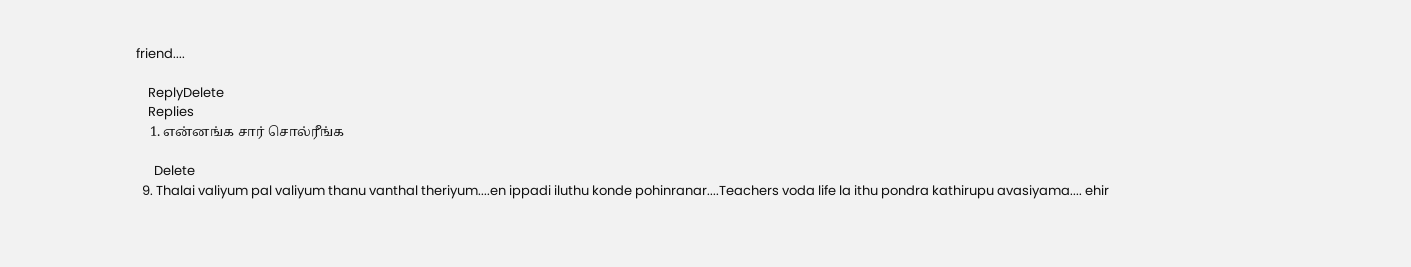friend....

    ReplyDelete
    Replies
    1. என்னங்க சார் சொல்ரீங்க

      Delete
  9. Thalai valiyum pal valiyum thanu vanthal theriyum....en ippadi iluthu konde pohinranar....Teachers voda life la ithu pondra kathirupu avasiyama.... ehir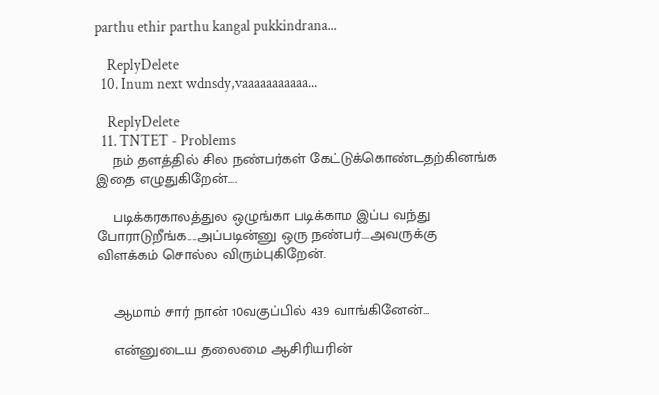parthu ethir parthu kangal pukkindrana...

    ReplyDelete
  10. Inum next wdnsdy,vaaaaaaaaaaa...

    ReplyDelete
  11. TNTET - Problems
    நம் தளத்தில் சில நண்பர்கள் கேட்டுக்கொண்டதற்கினங்க இதை எழுதுகிறேன்....

    படிக்கரகாலத்துல ஒழுங்கா படிக்காம இப்ப வந்து போராடுறீங்க....அப்படின்னு ஒரு நண்பர்....அவருக்கு விளக்கம் சொல்ல விரும்புகிறேன்.


    ஆமாம் சார் நான் 10வகுப்பில் 439 வாங்கினேன்...

    என்னுடைய தலைமை ஆசிரியரின்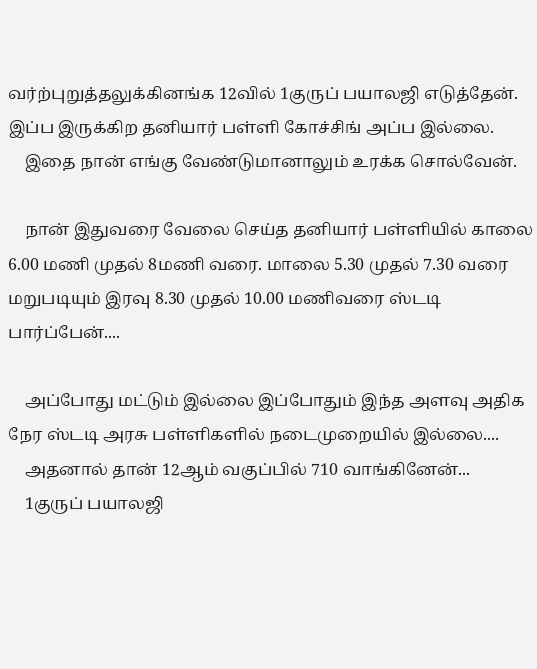வர்ற்புறுத்தலுக்கினங்க 12வில் 1குருப் பயாலஜி எடுத்தேன். இப்ப இருக்கிற தனியார் பள்ளி கோச்சிங் அப்ப இல்லை.
    இதை நான் எங்கு வேண்டுமானாலும் உரக்க சொல்வேன்.

    நான் இதுவரை வேலை செய்த தனியார் பள்ளியில் காலை 6.00 மணி முதல் 8மணி வரை. மாலை 5.30 முதல் 7.30 வரை மறுபடியும் இரவு 8.30 முதல் 10.00 மணிவரை ஸ்டடி பார்ப்பேன்....

    அப்போது மட்டும் இல்லை இப்போதும் இந்த அளவு அதிக நேர ஸ்டடி அரசு பள்ளிகளில் நடைமுறையில் இல்லை....
    அதனால் தான் 12ஆம் வகுப்பில் 710 வாங்கினேன்...
    1குருப் பயாலஜி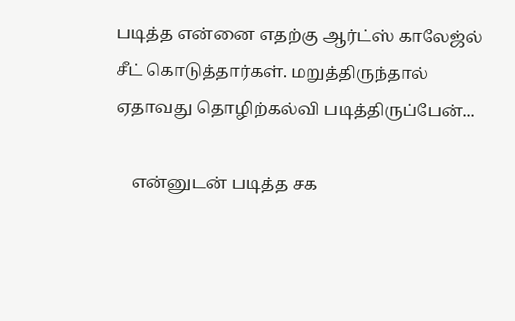படித்த என்னை எதற்கு ஆர்ட்ஸ் காலேஜ்ல் சீட் கொடுத்தார்கள். மறுத்திருந்தால் ஏதாவது தொழிற்கல்வி படித்திருப்பேன்...

    என்னுடன் படித்த சக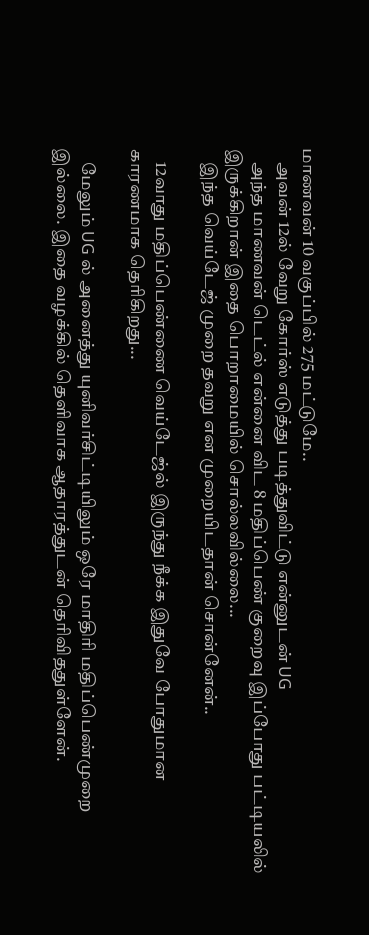மாணவன் 10 வகுப்பில் 275 மட்டுமே..
    அவன் 12ல் வேறு கோர்ஸ் எடுத்து படித்துவிட்டு என்னுடன் UG
    அந்த மாணவன் டெட்ல் என்னை விட 8 மதிப்பெண் குறைவு இப்போது பட்டியலில் இருக்கிறான் இதை பொறாமையில் சொல்லவில்லை...
    இந்த வெய்டேஜ் முறை தவறு என முறையிடதான் சொன்னேன்..

    12வாது மதிப்பெண்ணை வெய்டேஜ்ல் இருந்து நீக்க இதுவே போதுமான காரணமாக தெரிகிறது...

    மேலும் UG ல் அனைத்து யுனிவர்சிட்டியிலும் ஒரே மாதிரி மதிப்பெண்முறை இல்லை. இதை வழக்கில் தெளிவாக ஆதாரத்துடன் தெரிவிததுள்ளேன்.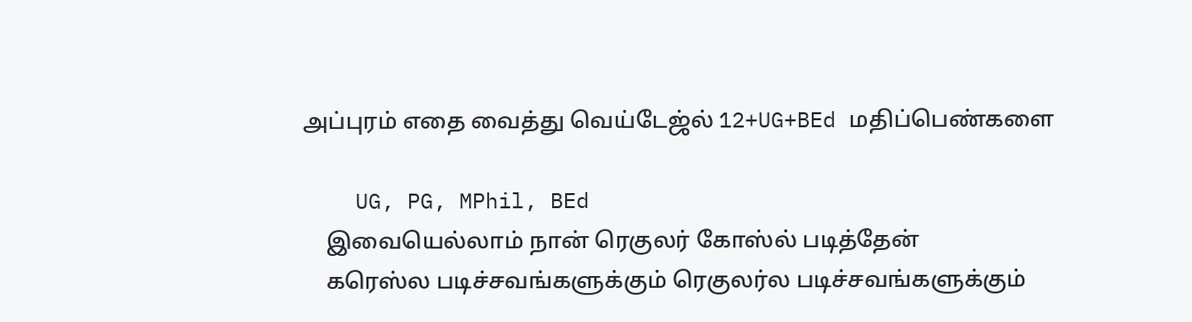அப்புரம் எதை வைத்து வெய்டேஜ்ல் 12+UG+BEd மதிப்பெண்களை

    UG, PG, MPhil, BEd
    இவையெல்லாம் நான் ரெகுலர் கோஸ்ல் படித்தேன்
    கரெஸ்ல படிச்சவங்களுக்கும் ரெகுலர்ல படிச்சவங்களுக்கும்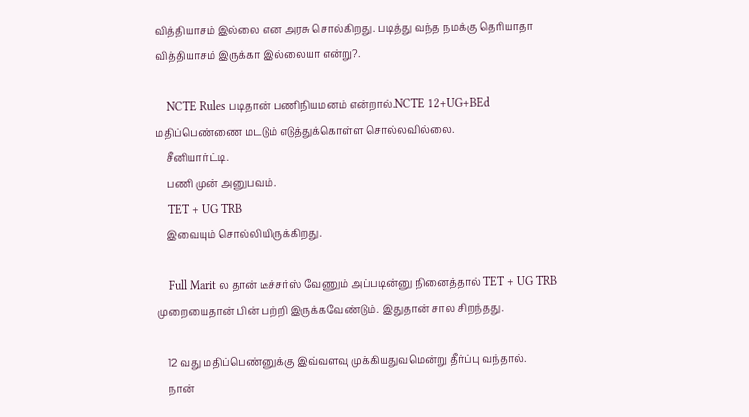வித்தியாசம் இல்லை என அரசு சொல்கிறது. படித்து வந்த நமக்கு தெரியாதா வித்தியாசம் இருக்கா இல்லையா என்று?.

    NCTE Rules படிதான் பணிநியமனம் என்றால்.NCTE 12+UG+BEd மதிப்பெண்ணை மடடும் எடுத்துக்கொள்ள சொல்லவில்லை.
    சீனியார்ட்டி.
    பணி முன் அனுபவம்.
    TET + UG TRB
    இவையும் சொல்லியிருக்கிறது.

    Full Marit ல தான் டீச்சர்ஸ் வேணும் அப்படின்னு நினைத்தால் TET + UG TRB முறையைதான் பின் பற்றி இருக்கவேண்டும். இதுதான் சால சிறந்தது.

    12 வது மதிப்பெண்னுக்கு இவ்வளவு முக்கியதுவமென்று தீர்ப்பு வந்தால்.
    நான்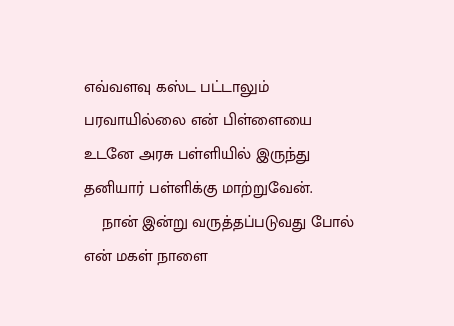எவ்வளவு கஸ்ட பட்டாலும் பரவாயில்லை என் பிள்ளையை உடனே அரசு பள்ளியில் இருந்து தனியார் பள்ளிக்கு மாற்றுவேன்.
    நான் இன்று வருத்தப்படுவது போல் என் மகள் நாளை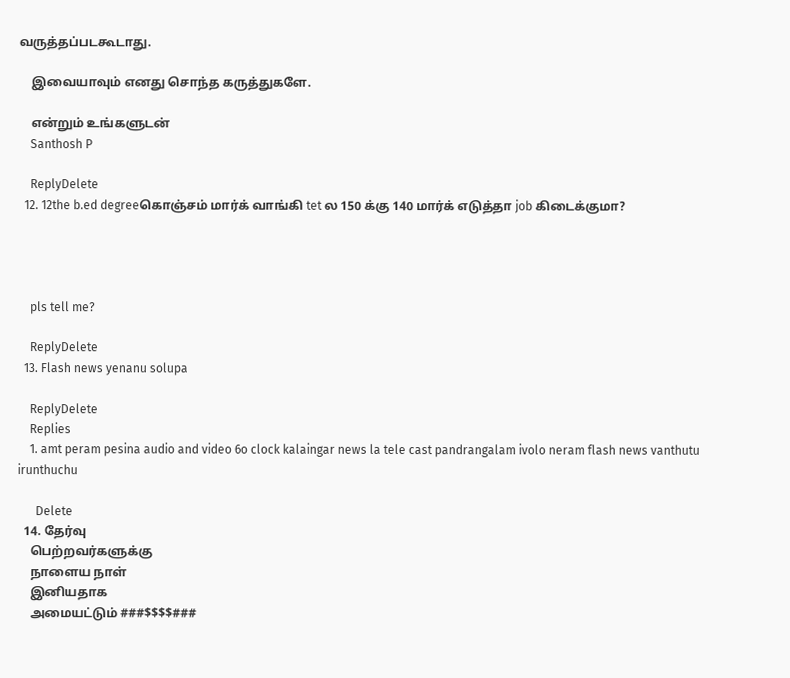வருத்தப்படகூடாது.

    இவையாவும் எனது சொந்த கருத்துகளே.

    என்றும் உங்களுடன்
    Santhosh P

    ReplyDelete
  12. 12the b.ed degreeகொஞ்சம் மார்க் வாங்கி tet ல 150 க்கு 140 மார்க் எடுத்தா job கிடைக்குமா?




    pls tell me?

    ReplyDelete
  13. Flash news yenanu solupa

    ReplyDelete
    Replies
    1. amt peram pesina audio and video 6o clock kalaingar news la tele cast pandrangalam ivolo neram flash news vanthutu irunthuchu

      Delete
  14. தேர்வு
    பெற்றவர்களுக்கு
    நாளைய நாள்
    இனியதாக
    அமையட்டும் ###$$$$###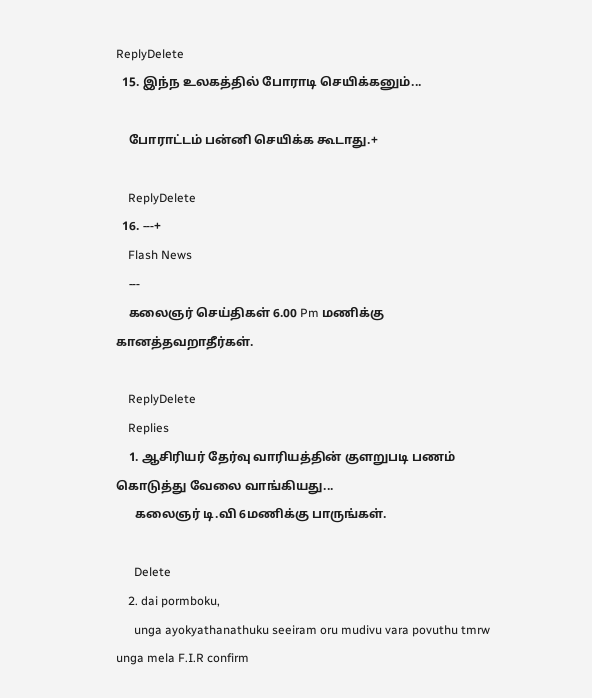ReplyDelete
  15. இந்ந உலகத்தில் போராடி செயிக்கனும்...

    போராட்டம் பன்னி செயிக்க கூடாது.+

    ReplyDelete
  16. ---+
    Flash News
    ---
    கலைஞர் செய்திகள் 6.00 Pm மணிக்கு கானத்தவறாதீர்கள்.

    ReplyDelete
    Replies
    1. ஆசிரியர் தேர்வு வாரியத்தின் குளறுபடி பணம் கொடுத்து வேலை வாங்கியது...
      கலைஞர் டி.வி 6மணிக்கு பாருங்கள்.

      Delete
    2. dai pormboku,
      unga ayokyathanathuku seeiram oru mudivu vara povuthu tmrw unga mela F.I.R confirm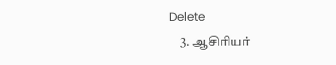Delete
    3. ஆசிரியர்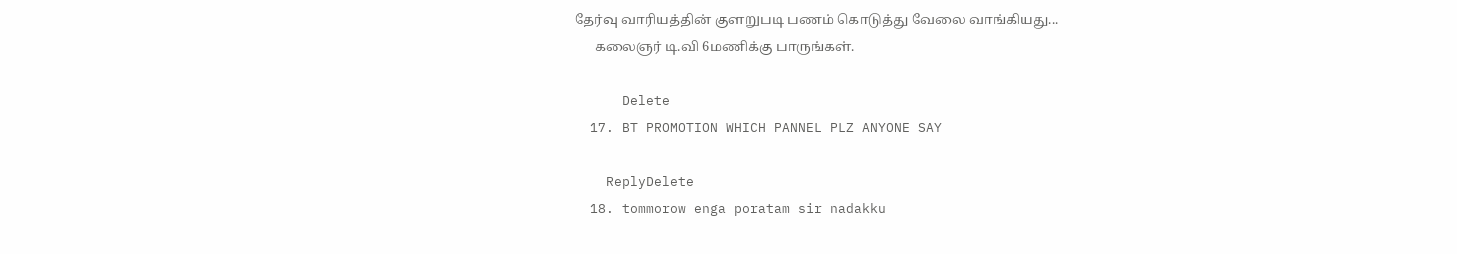தேர்வு வாரியத்தின் குளறுபடி பணம் கொடுத்து வேலை வாங்கியது...
      கலைஞர் டி.வி 6மணிக்கு பாருங்கள்.

      Delete
  17. BT PROMOTION WHICH PANNEL PLZ ANYONE SAY

    ReplyDelete
  18. tommorow enga poratam sir nadakku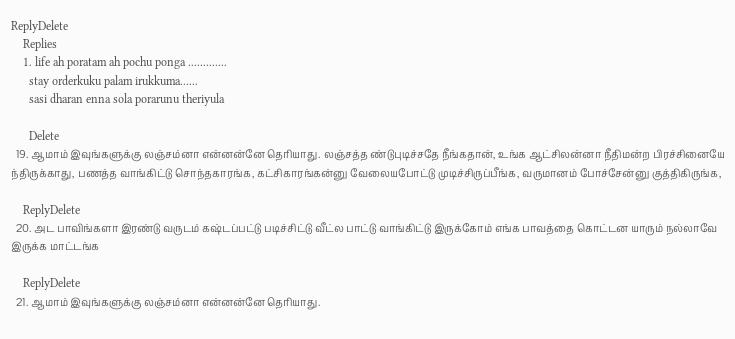ReplyDelete
    Replies
    1. life ah poratam ah pochu ponga .............
      stay orderkuku palam irukkuma......
      sasi dharan enna sola porarunu theriyula

      Delete
  19. ஆமாம் இவுங்களுக்கு லஞ்சம்னா என்னன்னே தெரியாது. லஞ்சத்த ண்டுபுடிச்சதே நீங்கதான், உங்க ஆட்சிலன்னா நீதிமன்ற பிரச்சினையே ந்திருக்காது, பணத்த வாங்கிட்டு சொந்தகாரங்க, கட்சிகாரங்கன்னு வேலையபோட்டு முடிச்சிருப்பீங்க, வருமானம் போச்சேன்னு குத்திகிருங்க,

    ReplyDelete
  20. அட பாவிங்களா இரண்டு வருடம் கஷ்டப்பட்டு படிச்சிட்டு வீட்ல பாட்டு வாங்கிட்டு இருக்கோம் எங்க பாவத்தை கொட்டன யாரும் நல்லாவே இருக்க மாட்டங்க

    ReplyDelete
  21. ஆமாம் இவுங்களுக்கு லஞ்சம்னா என்னன்னே தெரியாது.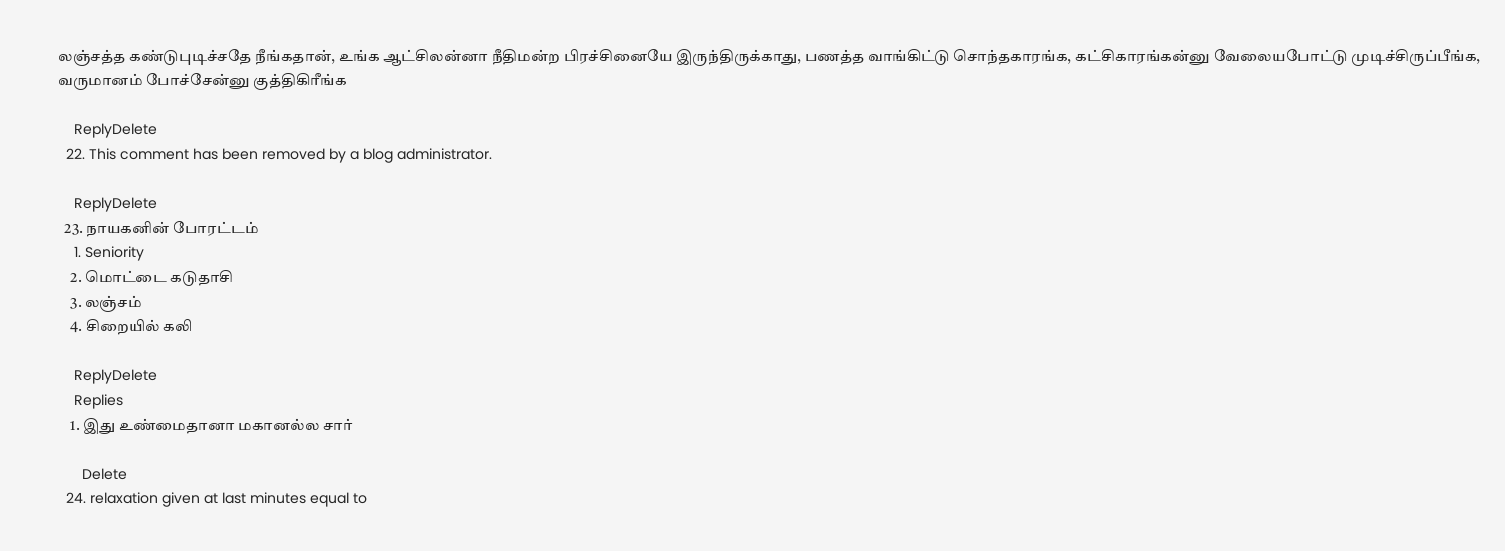லஞ்சத்த கண்டுபுடிச்சதே நீங்கதான், உங்க ஆட்சிலன்னா நீதிமன்ற பிரச்சினையே இருந்திருக்காது, பணத்த வாங்கிட்டு சொந்தகாரங்க, கட்சிகாரங்கன்னு வேலையபோட்டு முடிச்சிருப்பீங்க, வருமானம் போச்சேன்னு குத்திகிரீங்க

    ReplyDelete
  22. This comment has been removed by a blog administrator.

    ReplyDelete
  23. நாயகனின் போரட்டம்
    1. Seniority
    2. மொட்டை கடுதாசி
    3. லஞ்சம்
    4. சிறையில் கலி

    ReplyDelete
    Replies
    1. இது உண்மைதானா மகானல்ல சார்

      Delete
  24. relaxation given at last minutes equal to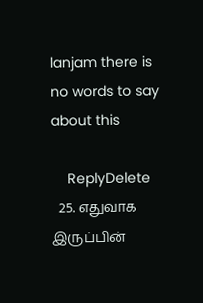lanjam there is no words to say about this

    ReplyDelete
  25. எதுவாக இருப்பின்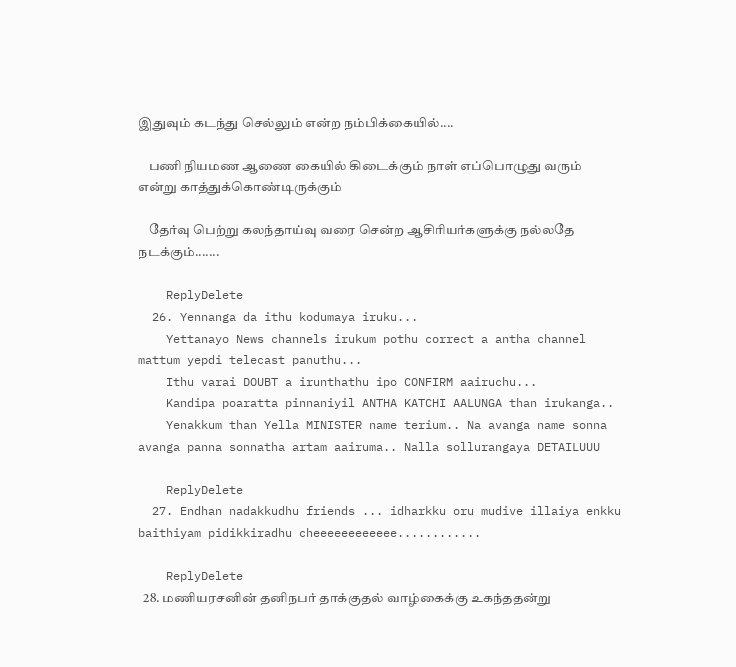இதுவும் கடந்து செல்லும் என்ற நம்பிக்கையில்....

    பணி நியமண ஆணை கையில் கிடைக்கும் நாள் எப்பொழுது வரும் என்று காத்துக்கொண்டிருக்கும்

    தேர்வு பெற்று கலந்தாய்வு வரை சென்ற ஆசிரியர்களுக்கு நல்லதே நடக்கும்.......

    ReplyDelete
  26. Yennanga da ithu kodumaya iruku...
    Yettanayo News channels irukum pothu correct a antha channel mattum yepdi telecast panuthu...
    Ithu varai DOUBT a irunthathu ipo CONFIRM aairuchu...
    Kandipa poaratta pinnaniyil ANTHA KATCHI AALUNGA than irukanga..
    Yenakkum than Yella MINISTER name terium.. Na avanga name sonna avanga panna sonnatha artam aairuma.. Nalla sollurangaya DETAILUUU

    ReplyDelete
  27. Endhan nadakkudhu friends ... idharkku oru mudive illaiya enkku baithiyam pidikkiradhu cheeeeeeeeeeee............

    ReplyDelete
  28. மணியரசனின் தனிநபர் தாக்குதல் வாழ்கைக்கு உகந்ததன்று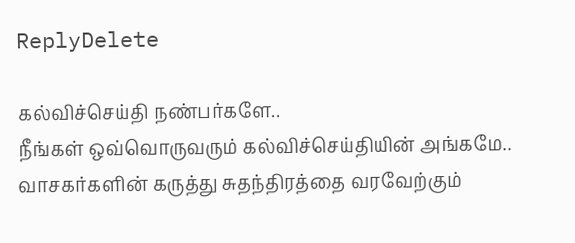ReplyDelete

கல்விச்செய்தி நண்பர்களே..
நீங்கள் ஒவ்வொருவரும் கல்விச்செய்தியின் அங்கமே..
வாசகர்களின் கருத்து சுதந்திரத்தை வரவேற்கும்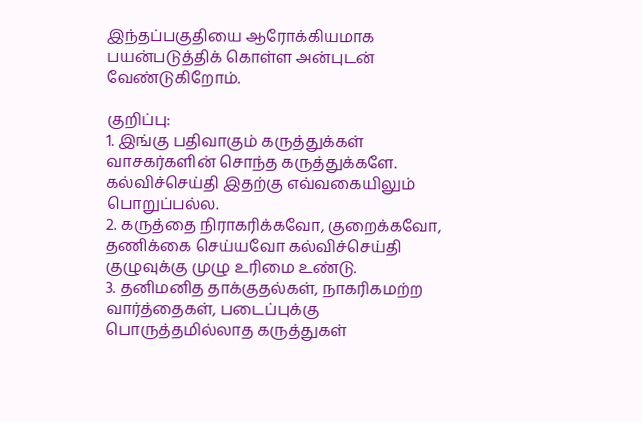இந்தப்பகுதியை ஆரோக்கியமாக பயன்படுத்திக் கொள்ள அன்புடன் வேண்டுகிறோம்.

குறிப்பு:
1. இங்கு பதிவாகும் கருத்துக்கள் வாசகர்களின் சொந்த கருத்துக்களே. கல்விச்செய்தி இதற்கு எவ்வகையிலும் பொறுப்பல்ல.
2. கருத்தை நிராகரிக்கவோ, குறைக்கவோ, தணிக்கை செய்யவோ கல்விச்செய்தி குழுவுக்கு முழு உரிமை உண்டு.
3. தனிமனித தாக்குதல்கள், நாகரிகமற்ற வார்த்தைகள், படைப்புக்கு பொருத்தமில்லாத கருத்துகள்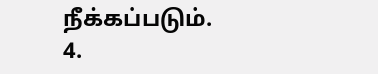நீக்கப்படும்.
4.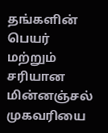தங்களின் பெயர் மற்றும் சரியான மின்னஞ்சல் முகவரியை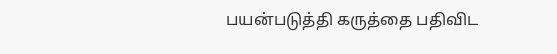பயன்படுத்தி கருத்தை பதிவிட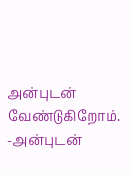அன்புடன் வேண்டுகிறோம்.
-அன்புடன்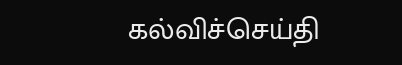கல்விச்செய்தி